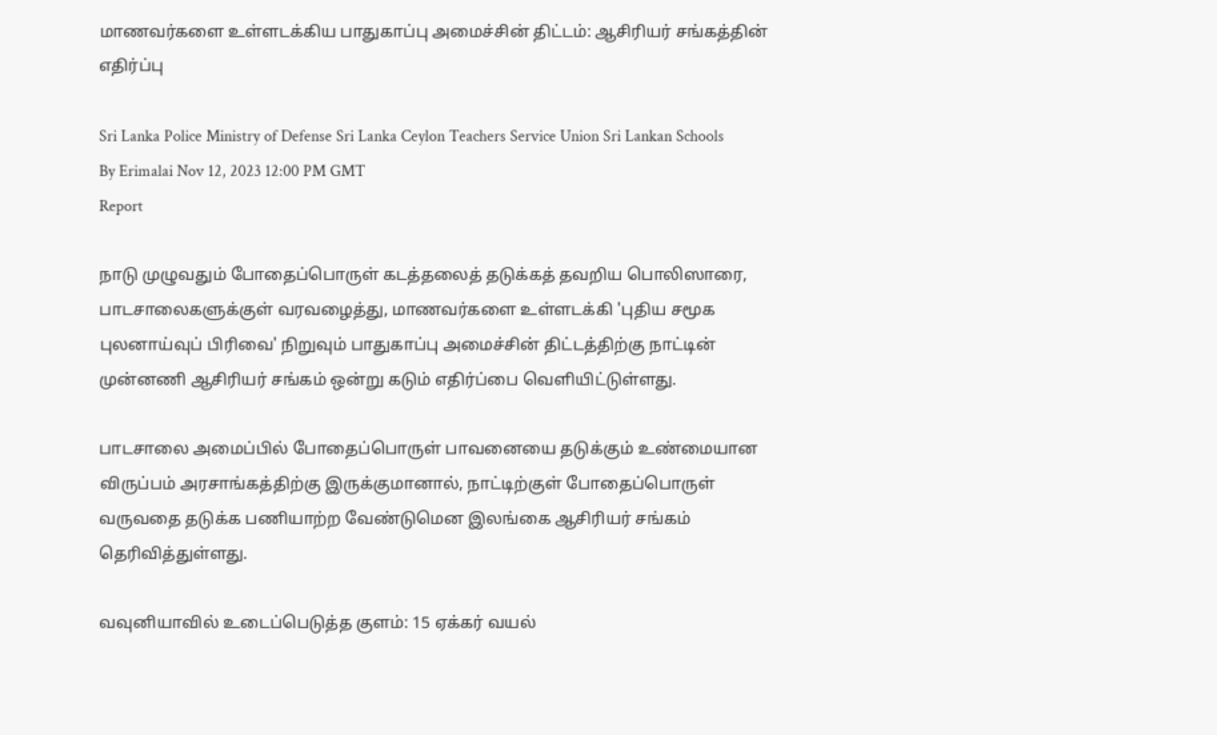மாணவர்களை உள்ளடக்கிய பாதுகாப்பு அமைச்சின் திட்டம்: ஆசிரியர் சங்கத்தின் எதிர்ப்பு

Sri Lanka Police Ministry of Defense Sri Lanka Ceylon Teachers Service Union Sri Lankan Schools
By Erimalai Nov 12, 2023 12:00 PM GMT
Report

நாடு முழுவதும் போதைப்பொருள் கடத்தலைத் தடுக்கத் தவறிய பொலிஸாரை, பாடசாலைகளுக்குள் வரவழைத்து, மாணவர்களை உள்ளடக்கி 'புதிய சமூக புலனாய்வுப் பிரிவை' நிறுவும் பாதுகாப்பு அமைச்சின் திட்டத்திற்கு நாட்டின் முன்னணி ஆசிரியர் சங்கம் ஒன்று கடும் எதிர்ப்பை வெளியிட்டுள்ளது.

பாடசாலை அமைப்பில் போதைப்பொருள் பாவனையை தடுக்கும் உண்மையான விருப்பம் அரசாங்கத்திற்கு இருக்குமானால், நாட்டிற்குள் போதைப்பொருள் வருவதை தடுக்க பணியாற்ற வேண்டுமென இலங்கை ஆசிரியர் சங்கம் தெரிவித்துள்ளது.

வவுனியாவில் உடைப்பெடுத்த குளம்: 15 ஏக்கர் வயல்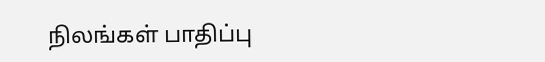நிலங்கள் பாதிப்பு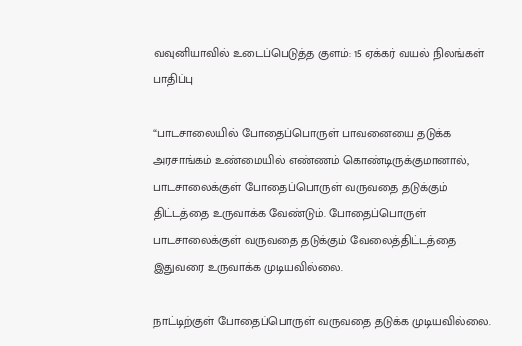வவுனியாவில் உடைப்பெடுத்த குளம்: 15 ஏக்கர் வயல் நிலங்கள் பாதிப்பு

“பாடசாலையில் போதைப்பொருள் பாவனையை தடுக்க அரசாங்கம் உண்மையில் எண்ணம் கொண்டிருக்குமானால், பாடசாலைக்குள் போதைப்பொருள் வருவதை தடுக்கும் திட்டத்தை உருவாக்க வேண்டும். போதைப்பொருள் பாடசாலைக்குள் வருவதை தடுக்கும் வேலைத்திட்டத்தை இதுவரை உருவாக்க முடியவில்லை.

நாட்டிற்குள் போதைப்பொருள் வருவதை தடுக்க முடியவில்லை.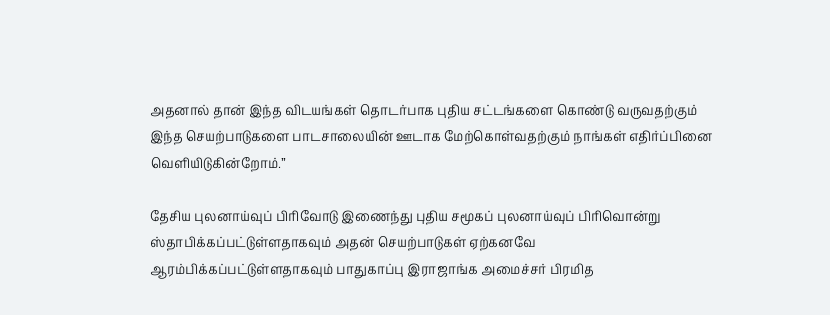அதனால் தான் இந்த விடயங்கள் தொடர்பாக புதிய சட்டங்களை கொண்டு வருவதற்கும் இந்த செயற்பாடுகளை பாடசாலையின் ஊடாக மேற்கொள்வதற்கும் நாங்கள் எதிர்ப்பினை வெளியிடுகின்றோம்.”

தேசிய புலனாய்வுப் பிரிவோடு இணைந்து புதிய சமூகப் புலனாய்வுப் பிரிவொன்று ஸ்தாபிக்கப்பட்டுள்ளதாகவும் அதன் செயற்பாடுகள் ஏற்கனவே ஆரம்பிக்கப்பட்டுள்ளதாகவும் பாதுகாப்பு இராஜாங்க அமைச்சர் பிரமித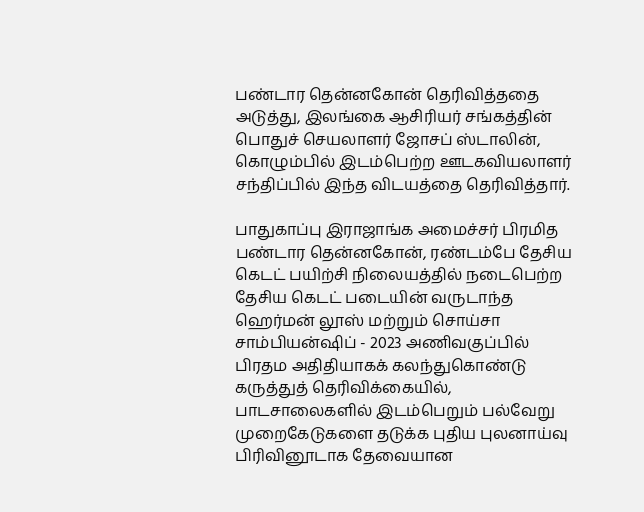பண்டார தென்னகோன் தெரிவித்ததை அடுத்து, இலங்கை ஆசிரியர் சங்கத்தின் பொதுச் செயலாளர் ஜோசப் ஸ்டாலின், கொழும்பில் இடம்பெற்ற ஊடகவியலாளர் சந்திப்பில் இந்த விடயத்தை தெரிவித்தார்.

பாதுகாப்பு இராஜாங்க அமைச்சர் பிரமித பண்டார தென்னகோன், ரண்டம்பே தேசிய கெடட் பயிற்சி நிலையத்தில் நடைபெற்ற தேசிய கெடட் படையின் வருடாந்த ஹெர்மன் லூஸ் மற்றும் சொய்சா சாம்பியன்ஷிப் - 2023 அணிவகுப்பில் பிரதம அதிதியாகக் கலந்துகொண்டு கருத்துத் தெரிவிக்கையில், பாடசாலைகளில் இடம்பெறும் பல்வேறு முறைகேடுகளை தடுக்க புதிய புலனாய்வு பிரிவினூடாக தேவையான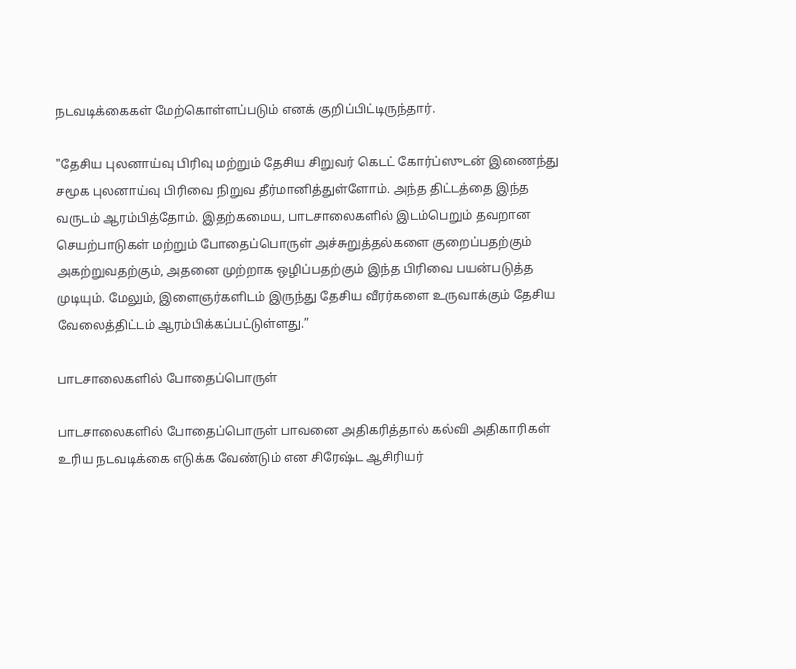நடவடிக்கைகள் மேற்கொள்ளப்படும் எனக் குறிப்பிட்டிருந்தார்.

"தேசிய புலனாய்வு பிரிவு மற்றும் தேசிய சிறுவர் கெடட் கோர்ப்ஸுடன் இணைந்து சமூக புலனாய்வு பிரிவை நிறுவ தீர்மானித்துள்ளோம். அந்த திட்டத்தை இந்த வருடம் ஆரம்பித்தோம். இதற்கமைய, பாடசாலைகளில் இடம்பெறும் தவறான செயற்பாடுகள் மற்றும் போதைப்பொருள் அச்சுறுத்தல்களை குறைப்பதற்கும் அகற்றுவதற்கும், அதனை முற்றாக ஒழிப்பதற்கும் இந்த பிரிவை பயன்படுத்த முடியும். மேலும், இளைஞர்களிடம் இருந்து தேசிய வீரர்களை உருவாக்கும் தேசிய வேலைத்திட்டம் ஆரம்பிக்கப்பட்டுள்ளது.”

பாடசாலைகளில் போதைப்பொருள்

பாடசாலைகளில் போதைப்பொருள் பாவனை அதிகரித்தால் கல்வி அதிகாரிகள் உரிய நடவடிக்கை எடுக்க வேண்டும் என சிரேஷ்ட ஆசிரியர்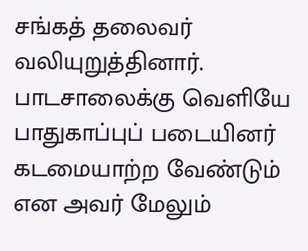சங்கத் தலைவர் வலியுறுத்தினார். பாடசாலைக்கு வெளியே பாதுகாப்புப் படையினர் கடமையாற்ற வேண்டும் என அவர் மேலும்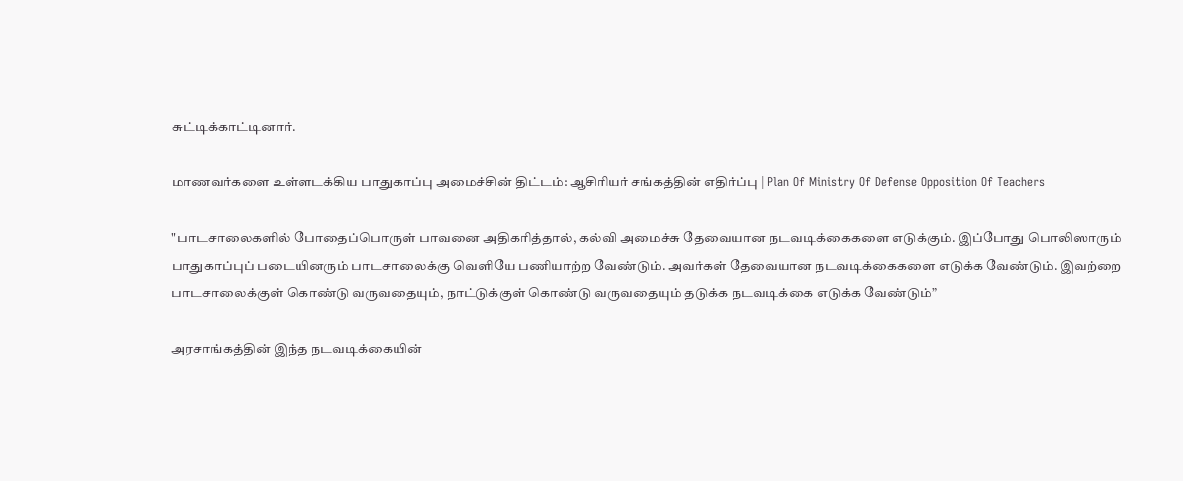சுட்டிக்காட்டினார்.

மாணவர்களை உள்ளடக்கிய பாதுகாப்பு அமைச்சின் திட்டம்: ஆசிரியர் சங்கத்தின் எதிர்ப்பு | Plan Of Ministry Of Defense Opposition Of Teachers

"பாடசாலைகளில் போதைப்பொருள் பாவனை அதிகரித்தால், கல்வி அமைச்சு தேவையான நடவடிக்கைகளை எடுக்கும். இப்போது பொலிஸாரும் பாதுகாப்புப் படையினரும் பாடசாலைக்கு வெளியே பணியாற்ற வேண்டும். அவர்கள் தேவையான நடவடிக்கைகளை எடுக்க வேண்டும். இவற்றை பாடசாலைக்குள் கொண்டு வருவதையும், நாட்டுக்குள் கொண்டு வருவதையும் தடுக்க நடவடிக்கை எடுக்க வேண்டும்”

அரசாங்கத்தின் இந்த நடவடிக்கையின்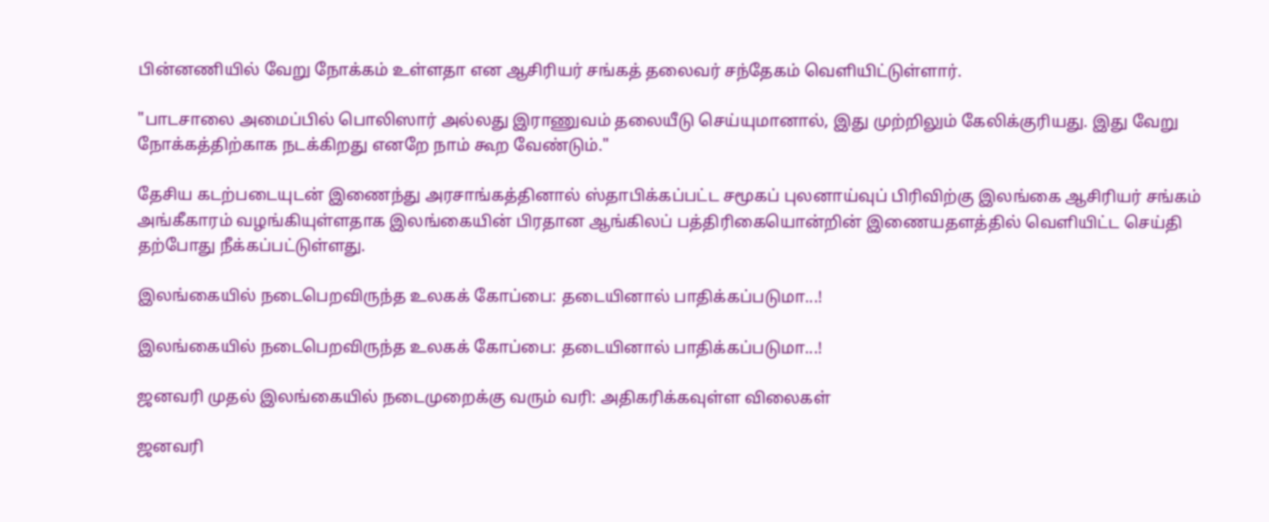பின்னணியில் வேறு நோக்கம் உள்ளதா என ஆசிரியர் சங்கத் தலைவர் சந்தேகம் வெளியிட்டுள்ளார்.

"பாடசாலை அமைப்பில் பொலிஸார் அல்லது இராணுவம் தலையீடு செய்யுமானால், இது முற்றிலும் கேலிக்குரியது. இது வேறு நோக்கத்திற்காக நடக்கிறது எனறே நாம் கூற வேண்டும்."

தேசிய கடற்படையுடன் இணைந்து அரசாங்கத்தினால் ஸ்தாபிக்கப்பட்ட சமூகப் புலனாய்வுப் பிரிவிற்கு இலங்கை ஆசிரியர் சங்கம் அங்கீகாரம் வழங்கியுள்ளதாக இலங்கையின் பிரதான ஆங்கிலப் பத்திரிகையொன்றின் இணையதளத்தில் வெளியிட்ட செய்தி தற்போது நீக்கப்பட்டுள்ளது.

இலங்கையில் நடைபெறவிருந்த உலகக் கோப்பை: தடையினால் பாதிக்கப்படுமா...!

இலங்கையில் நடைபெறவிருந்த உலகக் கோப்பை: தடையினால் பாதிக்கப்படுமா...!

ஜனவரி முதல் இலங்கையில் நடைமுறைக்கு வரும் வரி: அதிகரிக்கவுள்ள விலைகள்

ஜனவரி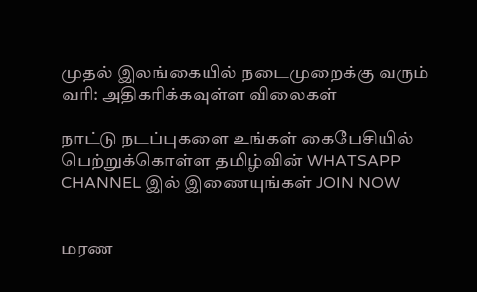முதல் இலங்கையில் நடைமுறைக்கு வரும் வரி: அதிகரிக்கவுள்ள விலைகள்

நாட்டு நடப்புகளை உங்கள் கைபேசியில் பெற்றுக்கொள்ள தமிழ்வின் WHATSAPP CHANNEL இல் இணையுங்கள் JOIN NOW


மரண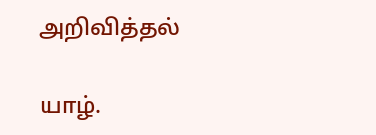அறிவித்தல்

யாழ்.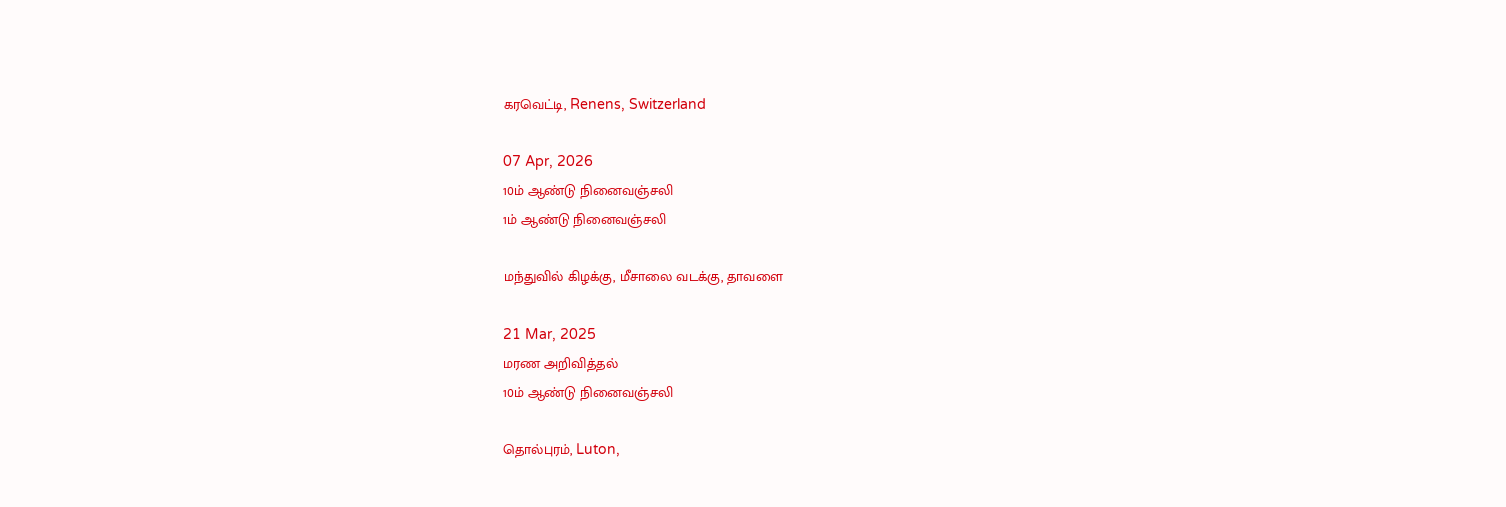கரவெட்டி, Renens, Switzerland

07 Apr, 2026
10ம் ஆண்டு நினைவஞ்சலி
1ம் ஆண்டு நினைவஞ்சலி

மந்துவில் கிழக்கு, மீசாலை வடக்கு, தாவளை

21 Mar, 2025
மரண அறிவித்தல்
10ம் ஆண்டு நினைவஞ்சலி

தொல்புரம், Luton,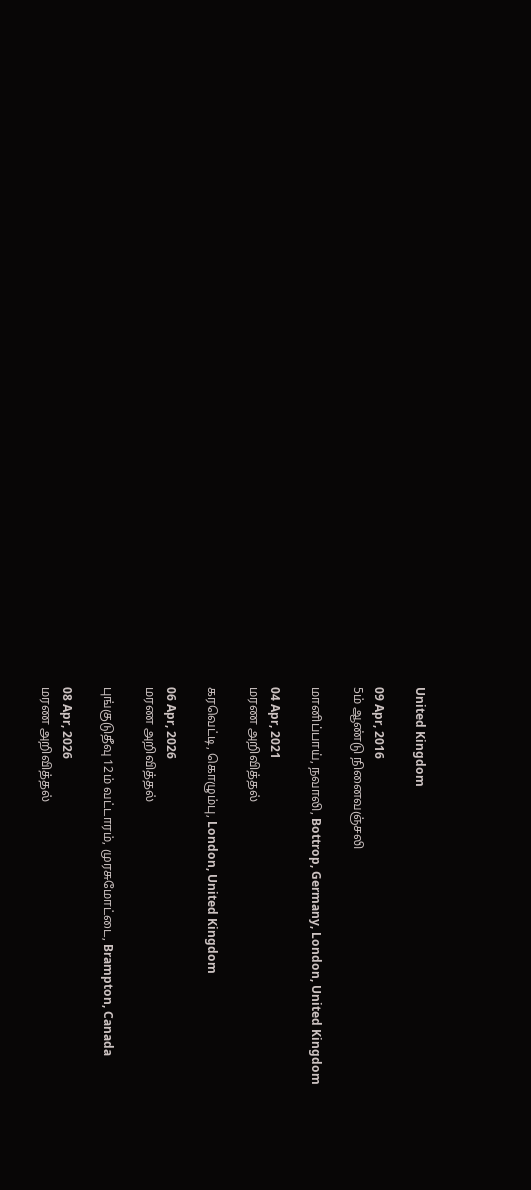United Kingdom

09 Apr, 2016
5ம் ஆண்டு நினைவஞ்சலி

மானிப்பாய், நவாலி, Bottrop, Germany, London, United Kingdom

04 Apr, 2021
மரண அறிவித்தல்

கரவெட்டி, கொழும்பு, London, United Kingdom

06 Apr, 2026
மரண அறிவித்தல்

புங்குடுதீவு 12ம் வட்டாரம், முரசுமோட்டை, Brampton, Canada

08 Apr, 2026
மரண அறிவித்தல்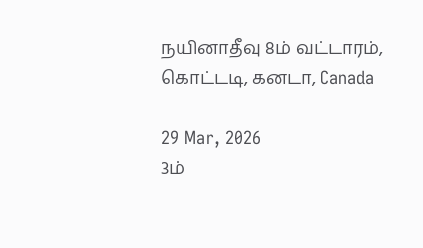நயினாதீவு 8ம் வட்டாரம், கொட்டடி, கனடா, Canada

29 Mar, 2026
3ம்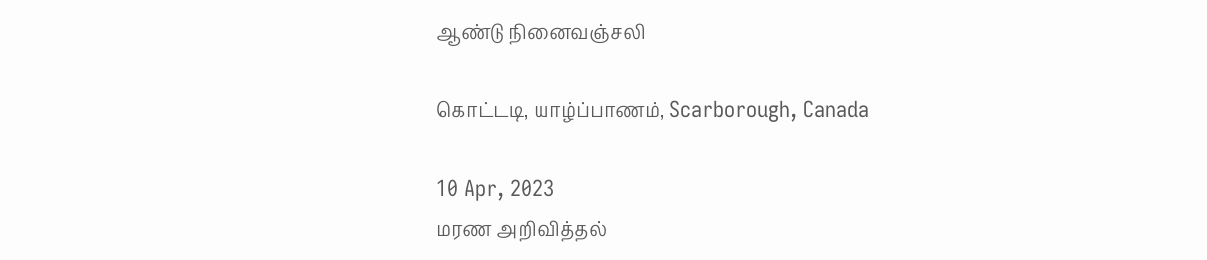ஆண்டு நினைவஞ்சலி

கொட்டடி, யாழ்ப்பாணம், Scarborough, Canada

10 Apr, 2023
மரண அறிவித்தல்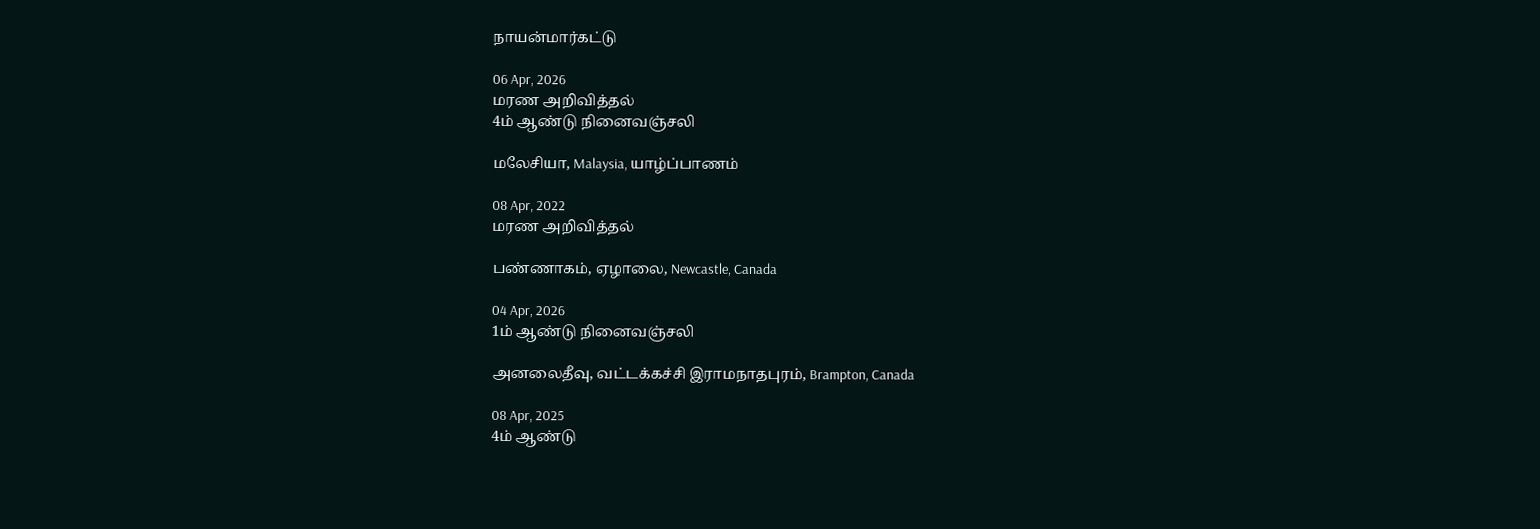நாயன்மார்கட்டு

06 Apr, 2026
மரண அறிவித்தல்
4ம் ஆண்டு நினைவஞ்சலி

மலேசியா, Malaysia, யாழ்ப்பாணம்

08 Apr, 2022
மரண அறிவித்தல்

பண்ணாகம், ஏழாலை, Newcastle, Canada

04 Apr, 2026
1ம் ஆண்டு நினைவஞ்சலி

அனலைதீவு, வட்டக்கச்சி இராமநாதபுரம், Brampton, Canada

08 Apr, 2025
4ம் ஆண்டு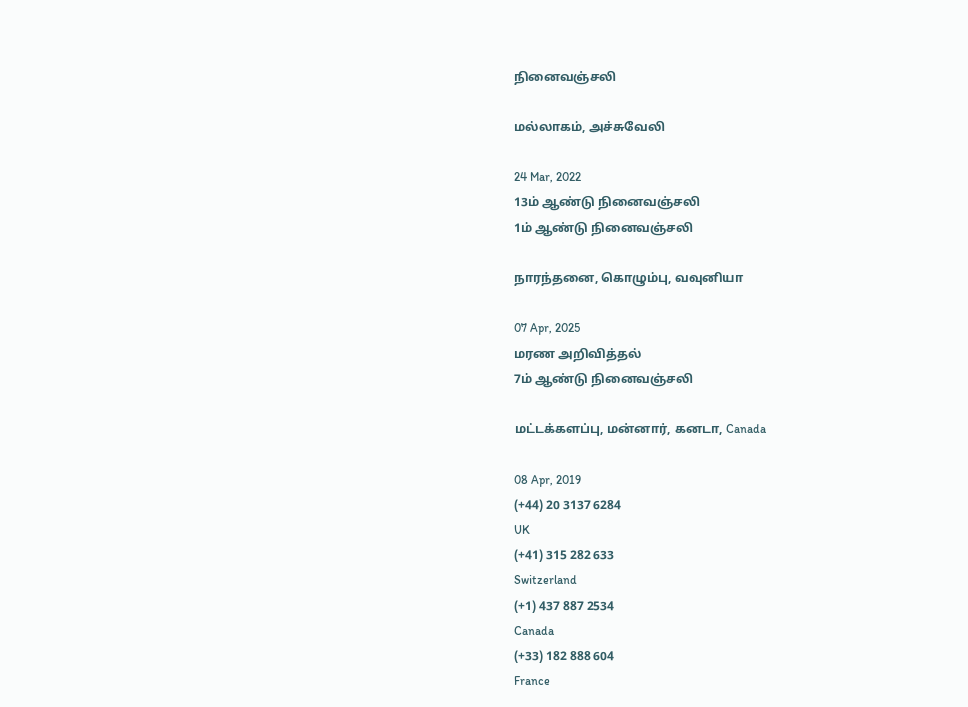நினைவஞ்சலி

மல்லாகம், அச்சுவேலி

24 Mar, 2022
13ம் ஆண்டு நினைவஞ்சலி
1ம் ஆண்டு நினைவஞ்சலி

நாரந்தனை, கொழும்பு, வவுனியா

07 Apr, 2025
மரண அறிவித்தல்
7ம் ஆண்டு நினைவஞ்சலி

மட்டக்களப்பு, மன்னார், கனடா, Canada

08 Apr, 2019
(+44) 20 3137 6284
UK
(+41) 315 282 633
Switzerland
(+1) 437 887 2534
Canada
(+33) 182 888 604
France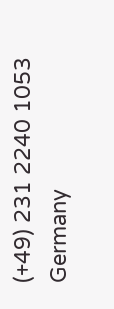(+49) 231 2240 1053
Germany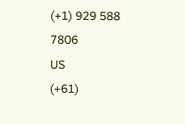(+1) 929 588 7806
US
(+61)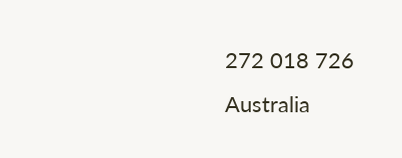272 018 726
Australia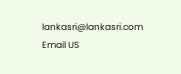lankasri@lankasri.com
Email US